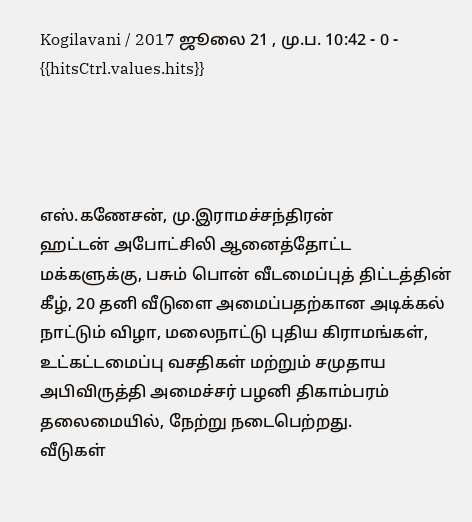Kogilavani / 2017 ஜூலை 21 , மு.ப. 10:42 - 0 - {{hitsCtrl.values.hits}}




எஸ்.கணேசன், மு.இராமச்சந்திரன்
ஹட்டன் அபோட்சிலி ஆனைத்தோட்ட மக்களுக்கு, பசும் பொன் வீடமைப்புத் திட்டத்தின் கீழ், 20 தனி வீடுளை அமைப்பதற்கான அடிக்கல் நாட்டும் விழா, மலைநாட்டு புதிய கிராமங்கள், உட்கட்டமைப்பு வசதிகள் மற்றும் சமுதாய அபிவிருத்தி அமைச்சர் பழனி திகாம்பரம் தலைமையில், நேற்று நடைபெற்றது.
வீடுகள்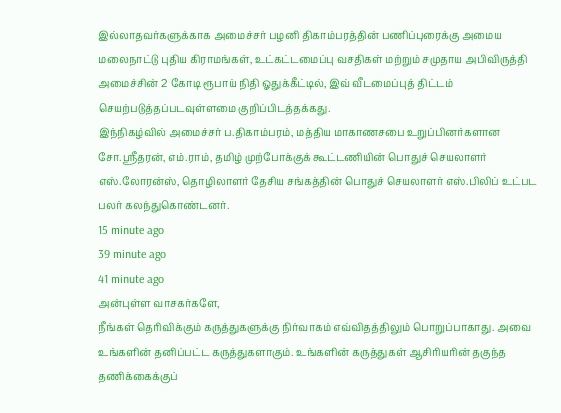இல்லாதவர்களுக்காக அமைச்சர் பழனி திகாம்பரத்தின் பணிப்புரைக்கு அமைய மலைநாட்டு புதிய கிராமங்கள், உட்கட்டமைப்பு வசதிகள் மற்றும் சமுதாய அபிவிருத்தி அமைச்சின் 2 கோடி ரூபாய் நிதி ஓதுக்கீட்டில், இவ் வீடமைப்புத் திட்டம் செயற்படுத்தப்படவுள்ளமை குறிப்பிடத்தக்கது.
இந்நிகழ்வில் அமைச்சர் ப.திகாம்பரம், மத்திய மாகாணசபை உறுப்பினர்களான சோ.ஸ்ரீதரன், எம்.ராம், தமிழ் முற்போக்குக் கூட்டணியின் பொதுச் செயலாளர் எஸ்.லோரன்ஸ், தொழிலாளர் தேசிய சங்கத்தின் பொதுச் செயலாளர் எஸ்.பிலிப் உட்பட பலர் கலந்துகொண்டனர்.
15 minute ago
39 minute ago
41 minute ago
அன்புள்ள வாசகர்களே,
நீங்கள் தெரிவிக்கும் கருத்துகளுக்கு நிர்வாகம் எவ்விதத்திலும் பொறுப்பாகாது. அவை உங்களின் தனிப்பட்ட கருத்துகளாகும். உங்களின் கருத்துகள் ஆசிரியரின் தகுந்த தணிக்கைக்குப்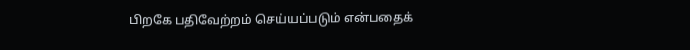பிறகே பதிவேற்றம் செய்யப்படும் என்பதைக்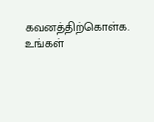கவனத்திற்கொள்க. உங்கள்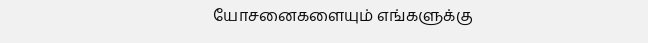யோசனைகளையும் எங்களுக்கு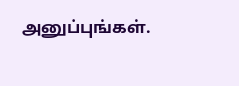அனுப்புங்கள்.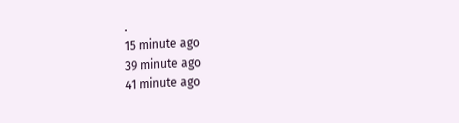.
15 minute ago
39 minute ago
41 minute ago